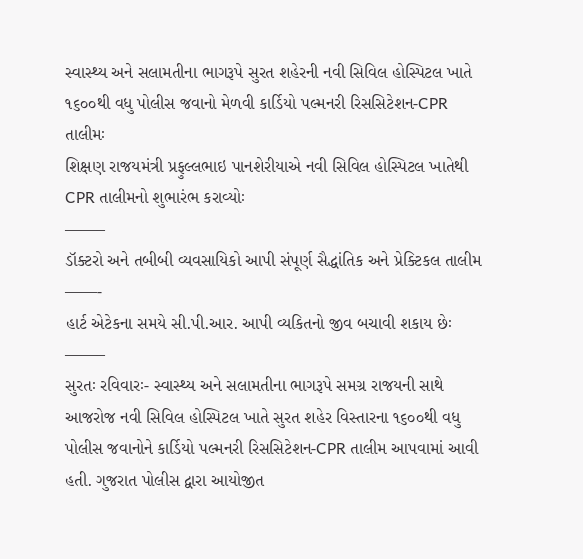સ્વાસ્થ્ય અને સલામતીના ભાગરૂપે સુરત શહેરની નવી સિવિલ હોસ્પિટલ ખાતે ૧૬૦૦થી વધુ પોલીસ જવાનો મેળવી કાર્ડિયો પલ્મનરી રિસસિટેશન-CPR તાલીમઃ
શિક્ષણ રાજયમંત્રી પ્રફુલ્લભાઇ પાનશેરીયાએ નવી સિવિલ હોસ્પિટલ ખાતેથી CPR તાલીમનો શુભારંભ કરાવ્યોઃ
——–
ડૉક્ટરો અને તબીબી વ્યવસાયિકો આપી સંપૂર્ણ સૈદ્ધાંતિક અને પ્રેક્ટિકલ તાલીમ
——-
હાર્ટ એટેકના સમયે સી.પી.આર. આપી વ્યકિતનો જીવ બચાવી શકાય છેઃ
——–
સુરતઃ રવિવારઃ- સ્વાસ્થ્ય અને સલામતીના ભાગરૂપે સમગ્ર રાજયની સાથે આજરોજ નવી સિવિલ હોસ્પિટલ ખાતે સુરત શહેર વિસ્તારના ૧૬૦૦થી વધુ પોલીસ જવાનોને કાર્ડિયો પલ્મનરી રિસસિટેશન-CPR તાલીમ આપવામાં આવી હતી. ગુજરાત પોલીસ દ્વારા આયોજીત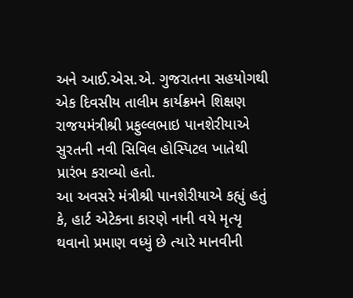અને આઈ.એસ.એ. ગુજરાતના સહયોગથી એક દિવસીય તાલીમ કાર્યક્રમને શિક્ષણ રાજયમંત્રીશ્રી પ્રફુલ્લભાઇ પાનશેરીયાએ સુરતની નવી સિવિલ હોસ્પિટલ ખાતેથી પ્રારંભ કરાવ્યો હતો.
આ અવસરે મંત્રીશ્રી પાનશેરીયાએ કહ્યું હતું કે, હાર્ટ એટેકના કારણે નાની વયે મૃત્યૃ થવાનો પ્રમાણ વધ્યું છે ત્યારે માનવીની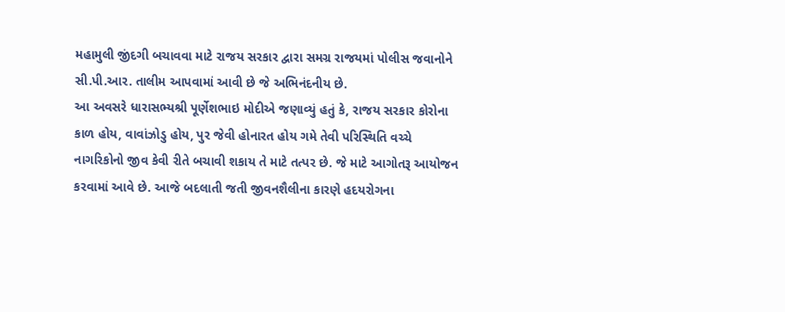મહામુલી જીંદગી બચાવવા માટે રાજય સરકાર દ્વારા સમગ્ર રાજયમાં પોલીસ જવાનોને સી.પી.આર. તાલીમ આપવામાં આવી છે જે અભિનંદનીય છે.
આ અવસરે ધારાસભ્યશ્રી પૂર્ણેશભાઇ મોદીએ જણાવ્યું હતું કે, રાજય સરકાર કોરોના કાળ હોય, વાવાંઝોડુ હોય, પુર જેવી હોનારત હોય ગમે તેવી પરિસ્થિતિ વચ્ચે નાગરિકોનો જીવ કેવી રીતે બચાવી શકાય તે માટે તત્પર છે. જે માટે આગોતરૂ આયોજન કરવામાં આવે છે. આજે બદલાતી જતી જીવનશૈલીના કારણે હદયરોગના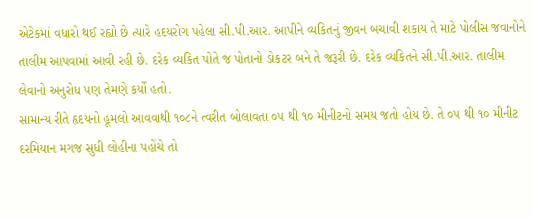એટેકમાં વધારો થઈ રહ્યો છે ત્યારે હદયરોગ પહેલા સી.પી.આર. આપીને વ્યકિતનું જીવન બચાવી શકાય તે માટે પોલીસ જવાનોને તાલીમ આપવામાં આવી રહી છે. દરેક વ્યકિત પોતે જ પોતાનો ડોકટર બને તે જરૂરી છે. દરેક વ્યકિતને સી.પી.આર. તાલીમ લેવાનો અનુરોધ પણ તેમણે કર્યો હતો.
સામાન્ય રીતે હૃદયનો હૂમલો આવવાથી ૧૦૮ને ત્વરીત બોલાવતા ૦૫ થી ૧૦ મીનીટનો સમય જતો હોય છે. તે ૦૫ થી ૧૦ મીનીટ દરમિયાન મગજ સુધી લોહીના પહોંચે તો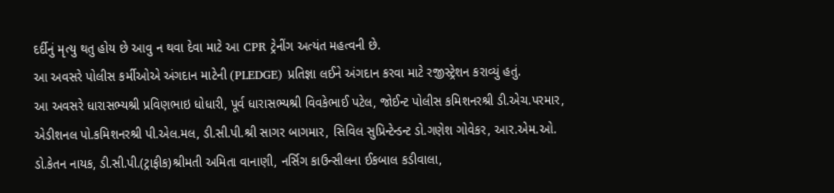દર્દીનું મૃત્યુ થતુ હોય છે આવુ ન થવા દેવા માટે આ CPR ટ્રેનીંગ અત્યંત મહત્વની છે.
આ અવસરે પોલીસ કર્મીઓએ અંગદાન માટેની (PLEDGE) પ્રતિજ્ઞા લઈને અંગદાન કરવા માટે રજીસ્ટ્રેશન કરાવ્યું હતું.
આ અવસરે ધારાસભ્યશ્રી પ્રવિણભાઇ ધોધારી, પૂર્વ ધારાસભ્યશ્રી વિવકેભાઈ પટેલ, જોઈન્ટ પોલીસ કમિશનરશ્રી ડી.એચ.પરમાર, એડીશનલ પો.કમિશનરશ્રી પી.એલ.મલ, ડી.સી.પી.શ્રી સાગર બાગમાર, સિવિલ સુપ્રિન્ટેન્ડન્ટ ડો.ગણેશ ગોવેકર, આર.એમ.ઓ. ડો.કેતન નાયક, ડી.સી.પી.(ટ્રાફીક)શ્રીમતી અમિતા વાનાણી, નર્સિગ કાઉન્સીલના ઈકબાલ કડીવાલા,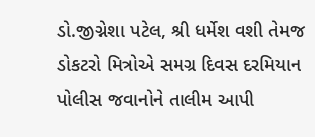ડો.જીગ્નેશા પટેલ, શ્રી ધર્મેશ વશી તેમજ ડોકટરો મિત્રોએ સમગ્ર દિવસ દરમિયાન પોલીસ જવાનોને તાલીમ આપી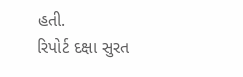હતી.
રિપોર્ટ દક્ષા સુરત